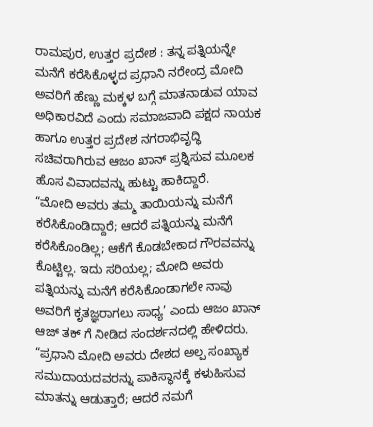ರಾಮಪುರ, ಉತ್ತರ ಪ್ರದೇಶ : ತನ್ನ ಪತ್ನಿಯನ್ನೇ ಮನೆಗೆ ಕರೆಸಿಕೊಳ್ಳದ ಪ್ರಧಾನಿ ನರೇಂದ್ರ ಮೋದಿ ಅವರಿಗೆ ಹೆಣ್ಣು ಮಕ್ಕಳ ಬಗ್ಗೆ ಮಾತನಾಡುವ ಯಾವ ಅಧಿಕಾರವಿದೆ ಎಂದು ಸಮಾಜವಾದಿ ಪಕ್ಷದ ನಾಯಕ ಹಾಗೂ ಉತ್ತರ ಪ್ರದೇಶ ನಗರಾಭಿವೃದ್ಧಿ ಸಚಿವರಾಗಿರುವ ಆಜಂ ಖಾನ್ ಪ್ರಶ್ನಿಸುವ ಮೂಲಕ ಹೊಸ ವಿವಾದವನ್ನು ಹುಟ್ಟು ಹಾಕಿದ್ದಾರೆ.
“ಮೋದಿ ಅವರು ತಮ್ಮ ತಾಯಿಯನ್ನು ಮನೆಗೆ ಕರೆಸಿಕೊಂಡಿದ್ದಾರೆ; ಆದರೆ ಪತ್ನಿಯನ್ನು ಮನೆಗೆ ಕರೆಸಿಕೊಂಡಿಲ್ಲ; ಆಕೆಗೆ ಕೊಡಬೇಕಾದ ಗೌರವವನ್ನು ಕೊಟ್ಟಿಲ್ಲ. ಇದು ಸರಿಯಲ್ಲ; ಮೋದಿ ಅವರು ಪತ್ನಿಯನ್ನು ಮನೆಗೆ ಕರೆಸಿಕೊಂಡಾಗಲೇ ನಾವು ಅವರಿಗೆ ಕೃತಜ್ಞರಾಗಲು ಸಾಧ್ಯ’ ಎಂದು ಆಜಂ ಖಾನ್ ಆಜ್ ತಕ್ ಗೆ ನೀಡಿದ ಸಂದರ್ಶನದಲ್ಲಿ ಹೇಳಿದರು.
“ಪ್ರಧಾನಿ ಮೋದಿ ಅವರು ದೇಶದ ಅಲ್ಪ ಸಂಖ್ಯಾಕ ಸಮುದಾಯದವರನ್ನು ಪಾಕಿಸ್ಥಾನಕ್ಕೆ ಕಳುಹಿಸುವ ಮಾತನ್ನು ಆಡುತ್ತಾರೆ; ಆದರೆ ನಮಗೆ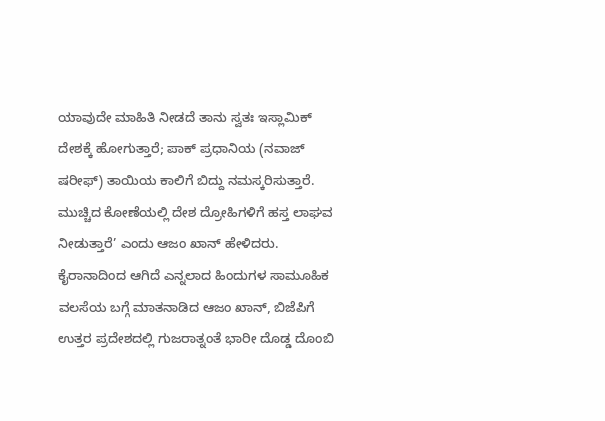ಯಾವುದೇ ಮಾಹಿತಿ ನೀಡದೆ ತಾನು ಸ್ವತಃ ಇಸ್ಲಾಮಿಕ್ ದೇಶಕ್ಕೆ ಹೋಗುತ್ತಾರೆ; ಪಾಕ್ ಪ್ರಧಾನಿಯ (ನವಾಜ್ ಷರೀಫ್) ತಾಯಿಯ ಕಾಲಿಗೆ ಬಿದ್ದು ನಮಸ್ಕರಿಸುತ್ತಾರೆ. ಮುಚ್ಚಿದ ಕೋಣೆಯಲ್ಲಿ ದೇಶ ದ್ರೋಹಿಗಳಿಗೆ ಹಸ್ತ ಲಾಘವ ನೀಡುತ್ತಾರೆ’ ಎಂದು ಆಜಂ ಖಾನ್ ಹೇಳಿದರು.
ಕೈರಾನಾದಿಂದ ಆಗಿದೆ ಎನ್ನಲಾದ ಹಿಂದುಗಳ ಸಾಮೂಹಿಕ ವಲಸೆಯ ಬಗ್ಗೆ ಮಾತನಾಡಿದ ಆಜಂ ಖಾನ್, ಬಿಜೆಪಿಗೆ ಉತ್ತರ ಪ್ರದೇಶದಲ್ಲಿ ಗುಜರಾತ್ನಂತೆ ಭಾರೀ ದೊಡ್ಡ ದೊಂಬಿ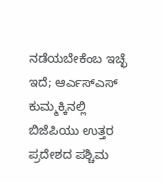ನಡೆಯಬೇಕೆಂಬ ಇಚ್ಛೆ ಇದೆ; ಆರ್ಎಸ್ಎಸ್ ಕುಮ್ಮಕ್ಕಿನಲ್ಲಿ ಬಿಜೆಪಿಯು ಉತ್ತರ ಪ್ರದೇಶದ ಪಶ್ಚಿಮ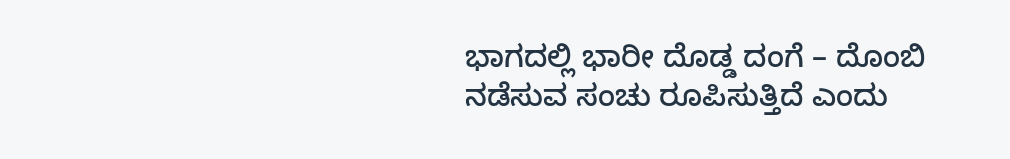ಭಾಗದಲ್ಲಿ ಭಾರೀ ದೊಡ್ಡ ದಂಗೆ – ದೊಂಬಿ ನಡೆಸುವ ಸಂಚು ರೂಪಿಸುತ್ತಿದೆ ಎಂದು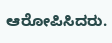ಆರೋಪಿಸಿದರು.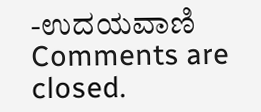-ಉದಯವಾಣಿ
Comments are closed.